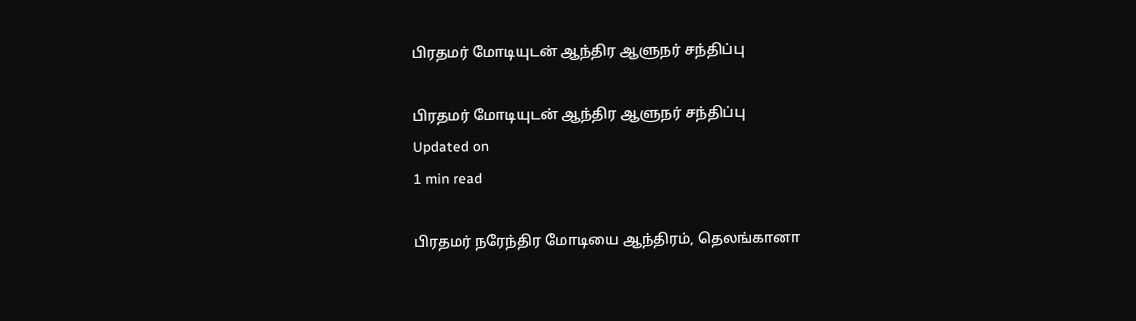பிரதமர் மோடியுடன் ஆந்திர ஆளுநர் சந்திப்பு

பிரதமர் மோடியுடன் ஆந்திர ஆளுநர் சந்திப்பு
Updated on
1 min read

பிரதமர் நரேந்திர மோடியை ஆந்திரம், தெலங்கானா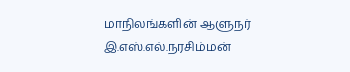மாநிலங்களின் ஆளுநர் இ.எஸ்.எல்.நரசிம்மன்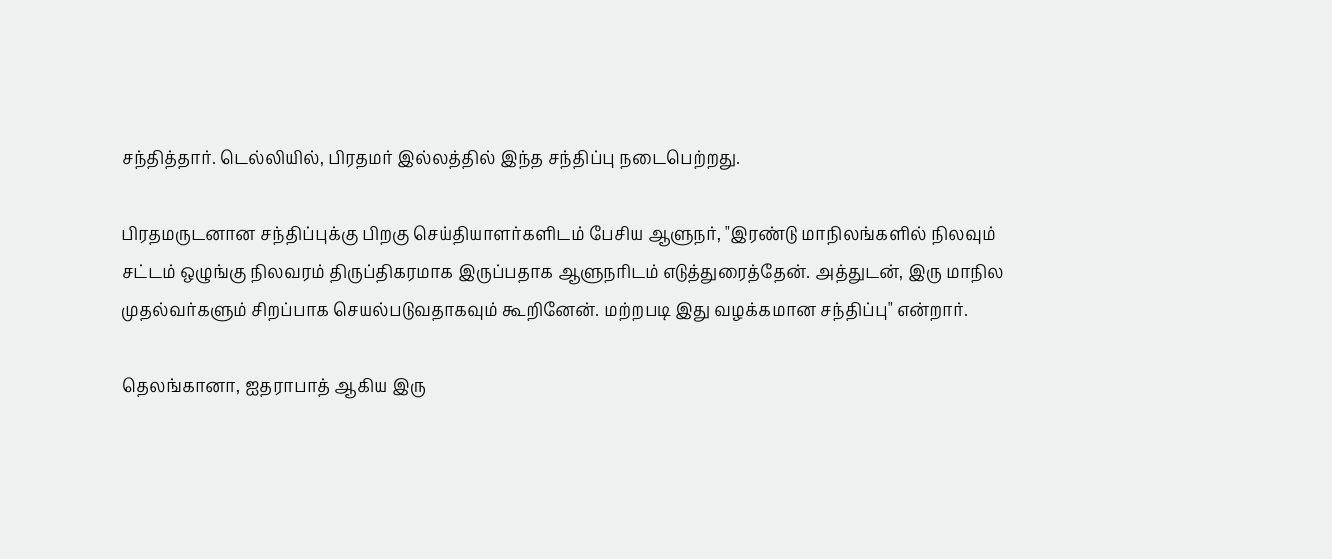சந்தித்தார். டெல்லியில், பிரதமர் இல்லத்தில் இந்த சந்திப்பு நடைபெற்றது.

பிரதமருடனான சந்திப்புக்கு பிறகு செய்தியாளர்களிடம் பேசிய ஆளுநர், "இரண்டு மாநிலங்களில் நிலவும் சட்டம் ஒழுங்கு நிலவரம் திருப்திகரமாக இருப்பதாக ஆளுநரிடம் எடுத்துரைத்தேன். அத்துடன், இரு மாநில முதல்வர்களும் சிறப்பாக செயல்படுவதாகவும் கூறினேன். மற்றபடி இது வழக்கமான சந்திப்பு" என்றார்.

தெலங்கானா, ஐதராபாத் ஆகிய இரு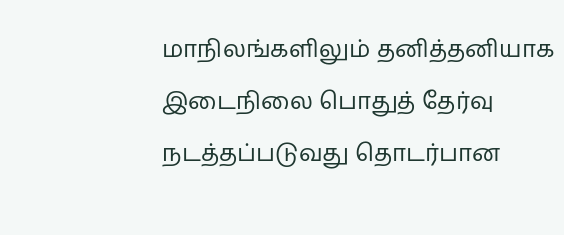மாநிலங்களிலும் தனித்தனியாக இடைநிலை பொதுத் தேர்வு நடத்தப்படுவது தொடர்பான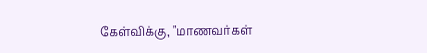கேள்விக்கு, "மாணவர்கள்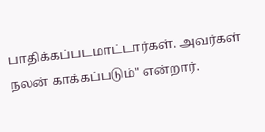பாதிக்கப்படமாட்டார்கள். அவர்கள் நலன் காக்கப்படும்" என்றார்.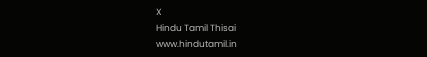X
Hindu Tamil Thisai
www.hindutamil.in